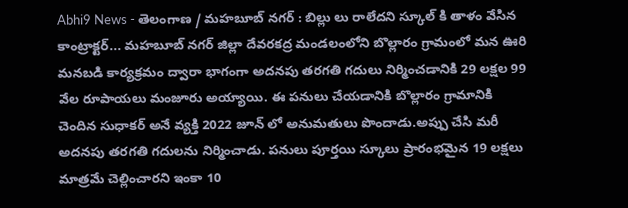Abhi9 News - తెలంగాణ / మహబూబ్ నగర్ : బిల్లు లు రాలేదని స్కూల్ కి తాళం వేసిన కాంట్రాక్టర్... మహబూబ్ నగర్ జిల్లా దేవరకద్ర మండలంలోని బొల్లారం గ్రామంలో మన ఊరి మనబడి కార్యక్రమం ద్వారా భాగంగా అదనపు తరగతి గదులు నిర్మించడానికి 29 లక్షల 99 వేల రూపాయలు మంజూరు అయ్యాయి. ఈ పనులు చేయడానికి బొల్లారం గ్రామానికి చెందిన సుధాకర్ అనే వ్యక్తి 2022 జూన్ లో అనుమతులు పొందాడు.అప్పు చేసి మరీ అదనపు తరగతి గదులను నిర్మించాడు. పనులు పూర్తయి స్కూలు ప్రారంభమైన 19 లక్షలు మాత్రమే చెల్లించారని ఇంకా 10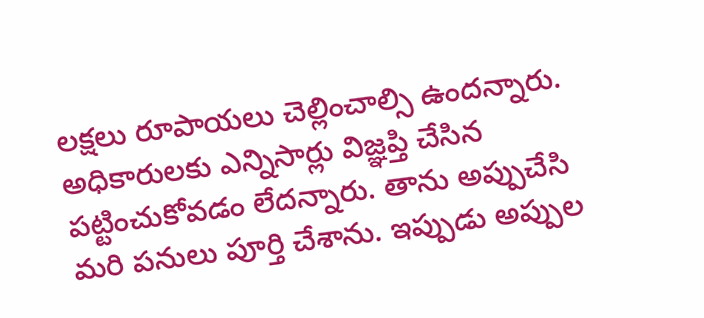లక్షలు రూపాయలు చెల్లించాల్సి ఉందన్నారు. అధికారులకు ఎన్నిసార్లు విజ్ఞప్తి చేసిన పట్టించుకోవడం లేదన్నారు. తాను అప్పుచేసి మరి పనులు పూర్తి చేశాను. ఇప్పుడు అప్పుల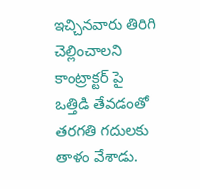ఇచ్చినవారు తిరిగి చెల్లించాలని కాంట్రాక్టర్ పై ఒత్తిడి తేవడంతో తరగతి గదులకు తాళం వేశాడు.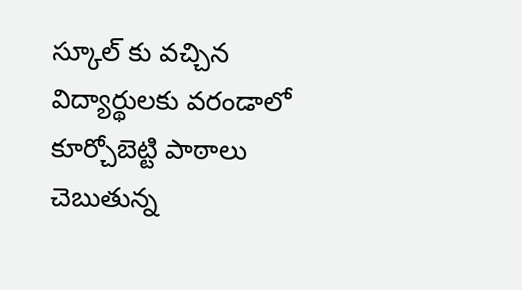స్కూల్ కు వచ్చిన విద్యార్థులకు వరండాలో కూర్చోబెట్టి పాఠాలు చెబుతున్న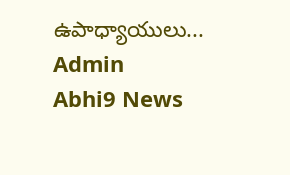ఉపాధ్యాయులు...
Admin
Abhi9 News